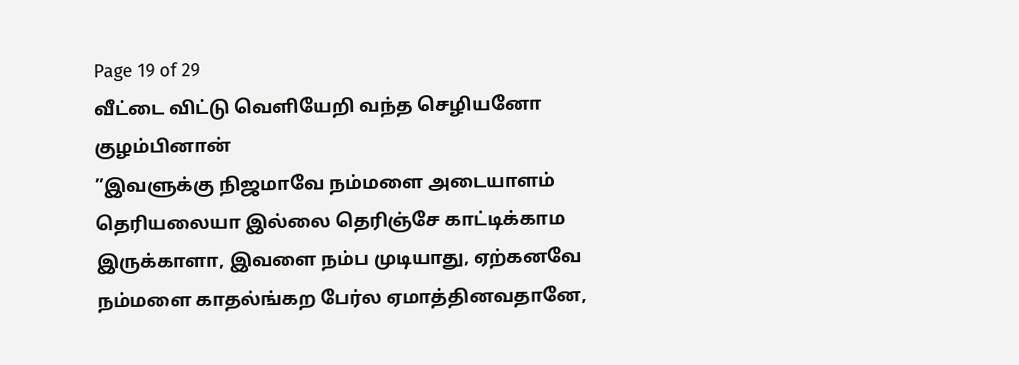Page 19 of 29
வீட்டை விட்டு வெளியேறி வந்த செழியனோ குழம்பினான்
”இவளுக்கு நிஜமாவே நம்மளை அடையாளம் தெரியலையா இல்லை தெரிஞ்சே காட்டிக்காம இருக்காளா, இவளை நம்ப முடியாது, ஏற்கனவே நம்மளை காதல்ங்கற பேர்ல ஏமாத்தினவதானே,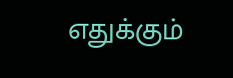எதுக்கும்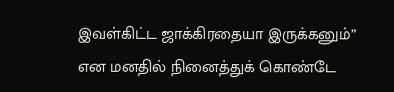இவள்கிட்ட ஜாக்கிரதையா இருக்கனும்” என மனதில் நினைத்துக் கொண்டே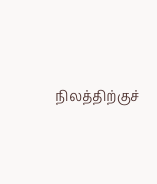நிலத்திற்குச்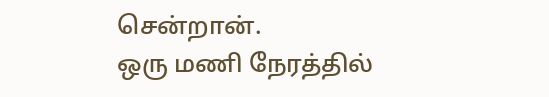சென்றான்.
ஒரு மணி நேரத்தில்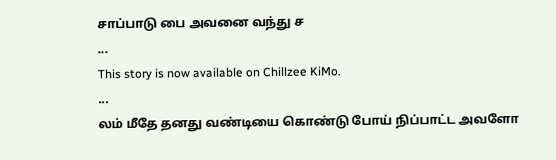சாப்பாடு பை அவனை வந்து ச
...
This story is now available on Chillzee KiMo.
...
லம் மீதே தனது வண்டியை கொண்டு போய் நிப்பாட்ட அவளோ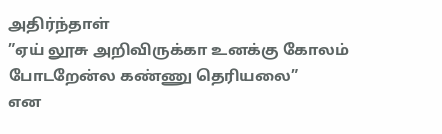அதிர்ந்தாள்
”ஏய் லூசு அறிவிருக்கா உனக்கு கோலம் போடறேன்ல கண்ணு தெரியலை”
என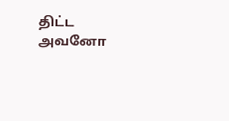திட்ட அவனோ